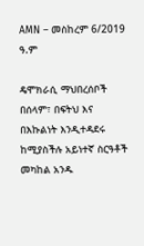AMN – መስከረም 6/2019 ዓ.ም

ዴሞክራሲ ማህበረሰቦች በሰላም፣ በፍትህ እና በእኩልነት እንዲተዳደሩ ከሚያስችሉ አይነተኛ ስርዓቶች መካከል አንዱ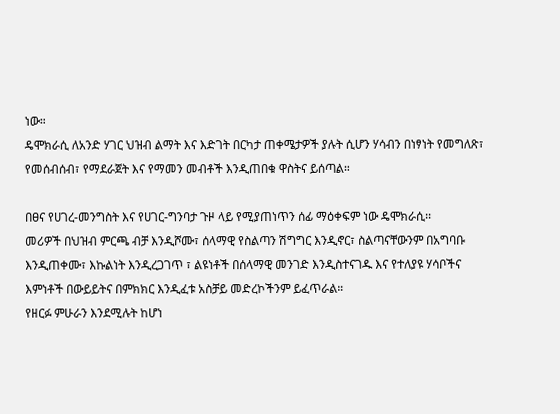ነው።
ዴሞክራሲ ለአንድ ሃገር ህዝብ ልማት እና እድገት በርካታ ጠቀሜታዎች ያሉት ሲሆን ሃሳብን በነፃነት የመግለጽ፣ የመሰብሰብ፣ የማደራጀት እና የማመን መብቶች እንዲጠበቁ ዋስትና ይሰጣል።

በፀና የሀገረ-መንግስት እና የሀገር-ግንባታ ጉዞ ላይ የሚያጠነጥን ሰፊ ማዕቀፍም ነው ዴሞክራሲ፡፡
መሪዎች በህዝብ ምርጫ ብቻ እንዲሾሙ፣ ሰላማዊ የስልጣን ሽግግር እንዲኖር፣ ስልጣናቸውንም በአግባቡ እንዲጠቀሙ፣ እኩልነት እንዲረጋገጥ ፣ ልዩነቶች በሰላማዊ መንገድ እንዲስተናገዱ እና የተለያዩ ሃሳቦችና እምነቶች በውይይትና በምክክር እንዲፈቱ አስቻይ መድረኮችንም ይፈጥራል።
የዘርፉ ምሁራን እንደሚሉት ከሆነ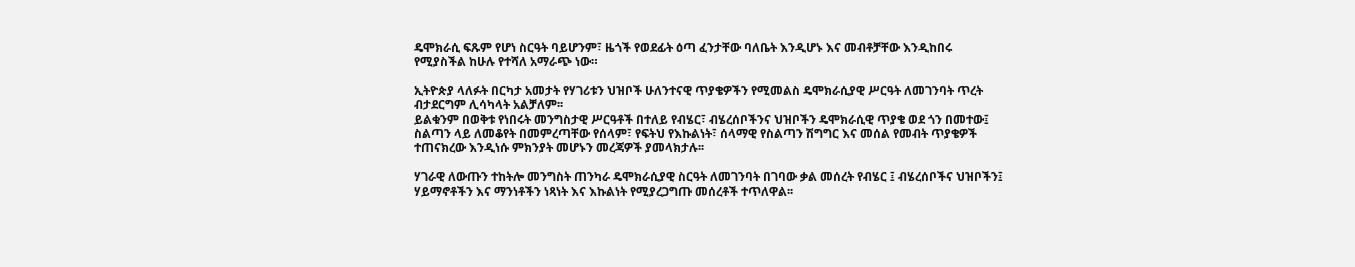ዴሞክራሲ ፍጹም የሆነ ስርዓት ባይሆንም፣ ዜጎች የወደፊት ዕጣ ፈንታቸው ባለቤት እንዲሆኑ እና መብቶቻቸው እንዲከበሩ የሚያስችል ከሁሉ የተሻለ አማራጭ ነው።

ኢትዮጵያ ላለፉት በርካታ አመታት የሃገሪቱን ህዝቦች ሁለንተናዊ ጥያቄዎችን የሚመልስ ዴሞክራሲያዊ ሥርዓት ለመገንባት ጥረት ብታደርግም ሊሳካላት አልቻለም፡፡
ይልቁንም በወቅቱ የነበሩት መንግስታዊ ሥርዓቶች በተለይ የብሄር፣ ብሄረሰቦችንና ህዝቦችን ዴሞክራሲዊ ጥያቄ ወደ ጎን በመተው፤ ስልጣን ላይ ለመቆየት በመምረጣቸው የሰላም፣ የፍትህ የእኩልነት፣ ሰላማዊ የስልጣን ሽግግር እና መሰል የመብት ጥያቄዎች ተጠናክረው እንዲነሱ ምክንያት መሆኑን መረጃዎች ያመላክታሉ፡፡

ሃገራዊ ለውጡን ተከትሎ መንግስት ጠንካራ ዴሞክራሲያዊ ስርዓት ለመገንባት በገባው ቃል መሰረት የብሄር ፤ ብሄረሰቦችና ህዝቦችን፤ ሃይማኖቶችን እና ማንነቶችን ነጻነት እና እኩልነት የሚያረጋግጡ መሰረቶች ተጥለዋል፡፡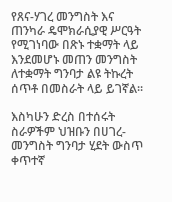የጸና-ሃገረ መንግስት እና ጠንካራ ዴሞክራሲያዊ ሥርዓት የሚገነባው በጽኑ ተቋማት ላይ እንደመሆኑ መጠን መንግስት ለተቋማት ግንባታ ልዩ ትኩረት ሰጥቶ በመስራት ላይ ይገኛል፡፡

እስካሁን ድረስ በተሰሩት ስራዎችም ህዝቡን በሀገረ-መንግስት ግንባታ ሂደት ውስጥ ቀጥተኛ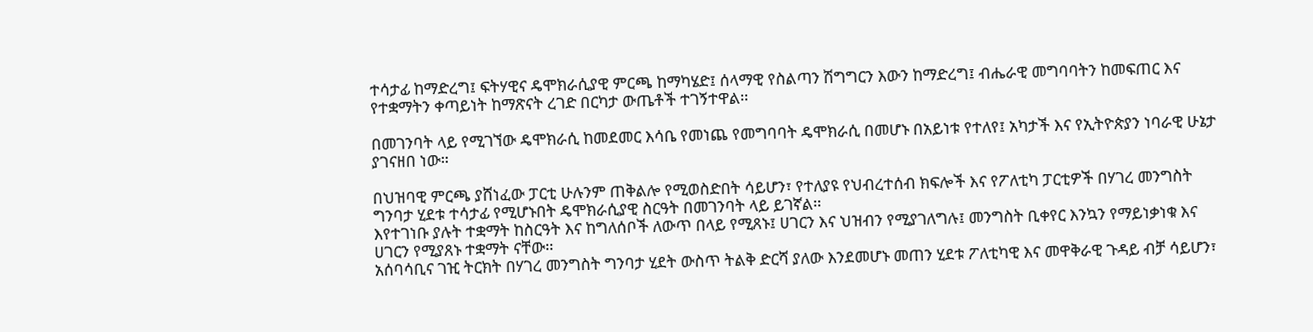ተሳታፊ ከማድረግ፤ ፍትሃዊና ዴሞክራሲያዊ ምርጫ ከማካሄድ፤ ሰላማዊ የስልጣን ሽግግርን እውን ከማድረግ፤ ብሔራዊ መግባባትን ከመፍጠር እና የተቋማትን ቀጣይነት ከማጽናት ረገድ በርካታ ውጤቶች ተገኝተዋል፡፡

በመገንባት ላይ የሚገኘው ዴሞክራሲ ከመደመር እሳቤ የመነጨ የመግባባት ዴሞክራሲ በመሆኑ በአይነቱ የተለየ፤ አካታች እና የኢትዮጵያን ነባራዊ ሁኔታ ያገናዘበ ነው።

በህዝባዊ ምርጫ ያሸነፈው ፓርቲ ሁሉንም ጠቅልሎ የሚወስድበት ሳይሆን፣ የተለያዩ የህብረተሰብ ክፍሎች እና የፖለቲካ ፓርቲዎች በሃገረ መንግስት ግንባታ ሂደቱ ተሳታፊ የሚሆኑበት ዴሞክራሲያዊ ስርዓት በመገንባት ላይ ይገኛል፡፡
እየተገነቡ ያሉት ተቋማት ከስርዓት እና ከግለሰቦች ለውጥ በላይ የሚጸኑ፤ ሀገርን እና ህዝብን የሚያገለግሉ፤ መንግስት ቢቀየር እንኳን የማይነቃነቁ እና ሀገርን የሚያጸኑ ተቋማት ናቸው፡፡
አሰባሳቢና ገዢ ትርክት በሃገረ መንግስት ግንባታ ሂደት ውስጥ ትልቅ ድርሻ ያለው እንደመሆኑ መጠን ሂደቱ ፖለቲካዊ እና መዋቅራዊ ጉዳይ ብቻ ሳይሆን፣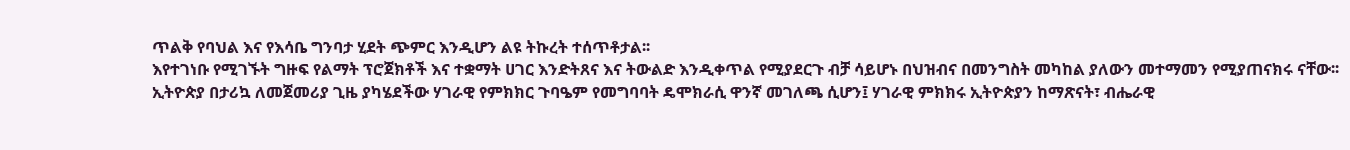ጥልቅ የባህል እና የእሳቤ ግንባታ ሂደት ጭምር እንዲሆን ልዩ ትኩረት ተሰጥቶታል፡፡
እየተገነቡ የሚገኙት ግዙፍ የልማት ፕሮጀክቶች እና ተቋማት ሀገር እንድትጸና እና ትውልድ እንዲቀጥል የሚያደርጉ ብቻ ሳይሆኑ በህዝብና በመንግስት መካከል ያለውን መተማመን የሚያጠናክሩ ናቸው፡፡
ኢትዮጵያ በታሪኳ ለመጀመሪያ ጊዜ ያካሄደችው ሃገራዊ የምክክር ጉባዔም የመግባባት ዴሞክራሲ ዋንኛ መገለጫ ሲሆን፤ ሃገራዊ ምክክሩ ኢትዮጵያን ከማጽናት፣ ብሔራዊ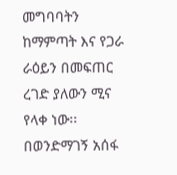መግባባትን ከማምጣት እና የጋራ ራዕይን በመፍጠር ረገድ ያለውን ሚና የላቀ ነው፡፡
በወንድማገኝ አሰፋ